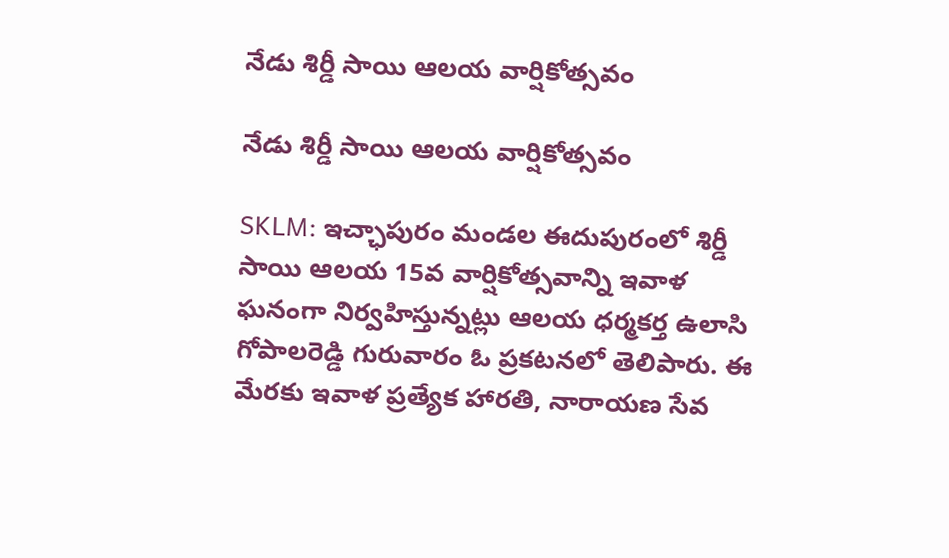నేడు శిర్డీ సాయి ఆలయ వార్షికోత్సవం

నేడు శిర్డీ సాయి ఆలయ వార్షికోత్సవం

SKLM: ఇచ్ఛాపురం మండల ఈదుపురంలో శిర్డీ సాయి ఆలయ 15వ వార్షికోత్సవాన్ని ఇవాళ ఘనంగా నిర్వహిస్తున్నట్లు ఆలయ ధర్మకర్త ఉలాసి గోపాలరెడ్డి గురువారం ఓ ప్రకటనలో తెలిపారు. ఈ మేరకు ఇవాళ ప్రత్యేక హారతి, నారాయణ సేవ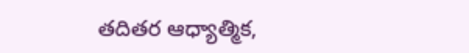తదితర ఆధ్యాత్మిక,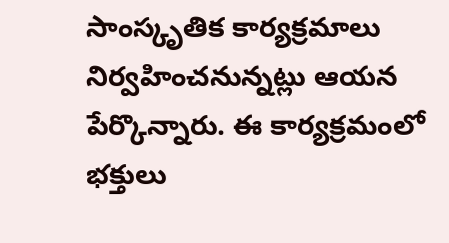సాంస్కృతిక కార్యక్రమాలు నిర్వహించనున్నట్లు ఆయన పేర్కొన్నారు. ఈ కార్యక్రమంలో భక్తులు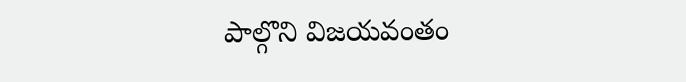పాల్గొని విజయవంతం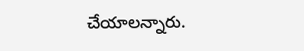చేయాలన్నారు.